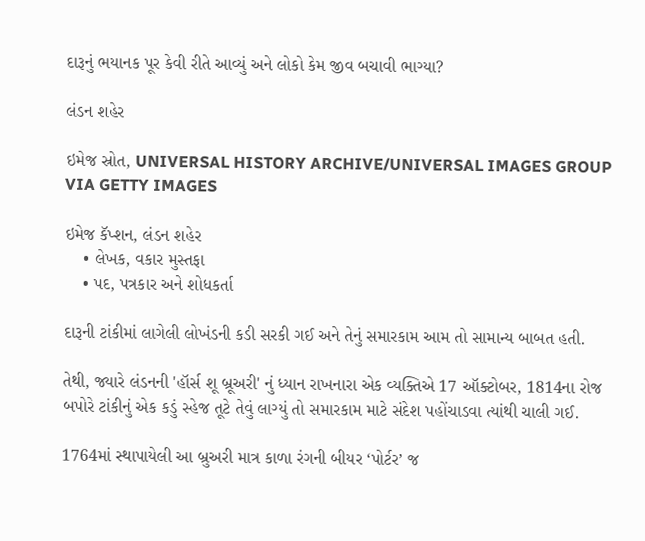દારૂનું ભયાનક પૂર કેવી રીતે આવ્યું અને લોકો કેમ જીવ બચાવી ભાગ્યા?

લંડન શહેર

ઇમેજ સ્રોત, UNIVERSAL HISTORY ARCHIVE/UNIVERSAL IMAGES GROUP VIA GETTY IMAGES

ઇમેજ કૅપ્શન, લંડન શહેર
    • લેખક, વકાર મુસ્તફા
    • પદ, પત્રકાર અને શોધકર્તા

દારૂની ટાંકીમાં લાગેલી લોખંડની કડી સરકી ગઈ અને તેનું સમારકામ આમ તો સામાન્ય બાબત હતી.

તેથી, જ્યારે લંડનની 'હૉર્સ શૂ બ્રૂઅરી' નું ધ્યાન રાખનારા એક વ્યક્તિએ 17 ઑક્ટોબર, 1814ના રોજ બપોરે ટાંકીનું એક કડું સ્હેજ તૂટે તેવું લાગ્યું તો સમારકામ માટે સંદેશ પહોંચાડવા ત્યાંથી ચાલી ગઈ.

1764માં સ્થાપાયેલી આ બ્રુઅરી માત્ર કાળા રંગની બીયર ‘પોર્ટર’ જ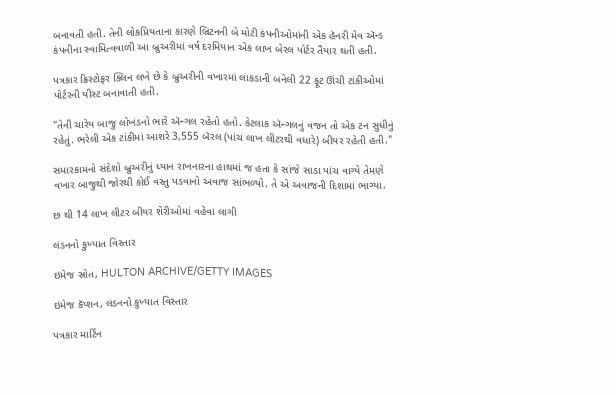બનાવતી હતી. તેની લોકપ્રિયતાના કારણે બ્રિટનની બે મોટી કંપનીઓમાંની એક હૅનરી મેવ ઍન્ડ કંપનીના સ્વામિત્વવાળી આ બ્રુઅરીમાં વર્ષ દરમિયાન એક લાખ બેરલ પોર્ટર તૈયાર થતી હતી.

પત્રકાર ક્રિસ્ટોફર ક્લિન લખે છે કે બ્રુઅરીની વખારમાં લાકડાની બનેલી 22 ફૂટ ઊંચી ટાંકીઓમાં પોર્ટરની યીસ્ટ બનાવાતી હતી.

"તેની ચારેય બાજુ લોખંડનો ભારે ઍન્ગલ રહેતો હતો. કેટલાક ઍન્ગલનું વજન તો એક ટન સુધીનું રહેતું. ભરેલી એક ટાંકીમાં આશરે 3,555 બૅરલ (પાંચ લાખ લીટરથી વધારે) બીયર રહેતી હતી."

સમારકામનો સંદેશો બ્રુઅરીનું ધ્યાન રાખનારના હાથમાં જ હતા કે સાંજે સાડા પાંચ વાગ્યે તેમણે વખાર બાજુથી જોરથી કોઈ વસ્તુ પડવાનો અવાજ સાંભળ્યો. તે એ અવાજની દિશામાં ભાગ્યા.

છ થી 14 લાખ લીટર બીયર શેરીઓમાં વહેવા લાગી

લંડનનો કુખ્યાત વિસ્તાર

ઇમેજ સ્રોત, HULTON ARCHIVE/GETTY IMAGES

ઇમેજ કૅપ્શન, લંડનનો કુખ્યાત વિસ્તાર

પત્રકાર માર્ટિન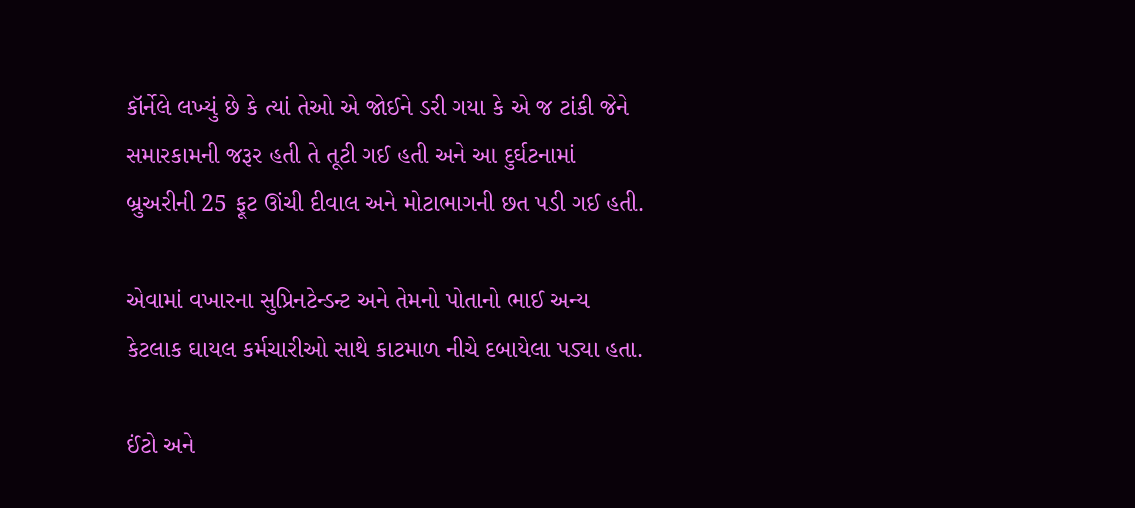કૉર્નેલે લખ્યું છે કે ત્યાં તેઓ એ જોઈને ડરી ગયા કે એ જ ટાંકી જેને સમારકામની જરૂર હતી તે તૂટી ગઈ હતી અને આ દુર્ઘટનામાં બ્રુઅરીની 25 ફૂટ ઊંચી દીવાલ અને મોટાભાગની છત પડી ગઈ હતી.

એવામાં વખારના સુપ્રિનટેન્ડન્ટ અને તેમનો પોતાનો ભાઈ અન્ય કેટલાક ઘાયલ કર્મચારીઓ સાથે કાટમાળ નીચે દબાયેલા પડ્યા હતા.

ઈંટો અને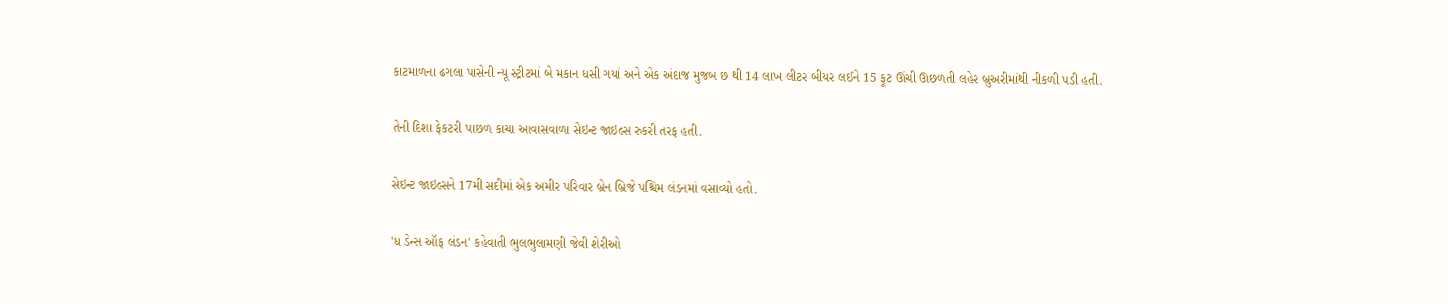કાટમાળના ઢગલા પાસેની ન્યૂ સ્ટ્રીટમાં બે મકાન ધસી ગયાં અને એક અંદાજ મુજબ છ થી 14 લાખ લીટર બીયર લઈને 15 ફૂટ ઊંચી ઊછળતી લહેર બ્રુઅરીમાંથી નીકળી પડી હતી.

તેની દિશા ફેકટરી પાછળ કાચા આવાસવાળા સેઇન્ટ જાઇલ્સ રુકરી તરફ હતી.

સેઇન્ટ જાઇલ્સને 17મી સદીમાં એક અમીર પરિવાર બ્રેન બ્રિજે પશ્ચિમ લંડનમાં વસાવ્યો હતો.

'ધ ડેન્સ ઑફ લંડન' કહેવાતી ભુલભુલામણી જેવી શેરીઓ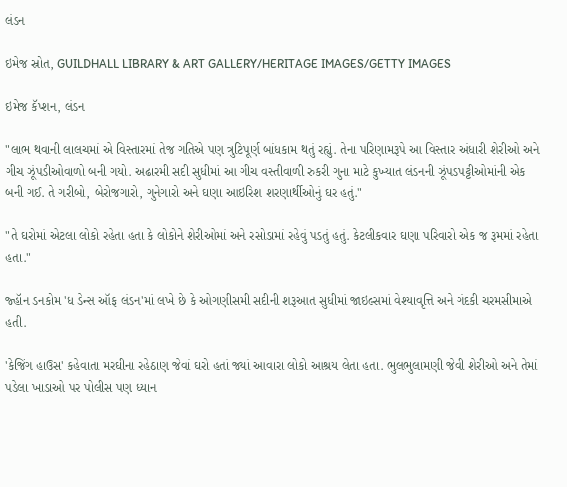લંડન

ઇમેજ સ્રોત, GUILDHALL LIBRARY & ART GALLERY/HERITAGE IMAGES/GETTY IMAGES

ઇમેજ કૅપ્શન, લંડન

"લાભ થવાની લાલચમાં એ વિસ્તારમાં તેજ ગતિએ પણ ત્રુટિપૂર્ણ બાંધકામ થતું રહ્યું. તેના પરિણામરૂપે આ વિસ્તાર અંધારી શેરીઓ અને ગીચ ઝૂંપડીઓવાળો બની ગયો. અઢારમી સદી સુધીમાં આ ગીચ વસ્તીવાળી રુકરી ગુના માટે કુખ્યાત લંડનની ઝૂંપડપટ્ટીઓમાંની એક બની ગઈ. તે ગરીબો, બેરોજગારો, ગુનેગારો અને ઘણા આઇરિશ શરણાર્થીઓનું ઘર હતું."

"તે ઘરોમાં એટલા લોકો રહેતા હતા કે લોકોને શેરીઓમાં અને રસોડામાં રહેવું પડતું હતું. કેટલીકવાર ઘણા પરિવારો એક જ રૂમમાં રહેતા હતા."

જ્હૉન ડનકોમ 'ધ ડેન્સ ઑફ લંડન'માં લખે છે કે ઓગણીસમી સદીની શરૂઆત સુધીમાં જાઇલ્સમાં વેશ્યાવૃત્તિ અને ગંદકી ચરમસીમાએ હતી.

'કેજિંગ હાઉસ' કહેવાતા મરઘીના રહેઠાણ જેવાં ઘરો હતાં જ્યાં આવારા લોકો આશ્રય લેતા હતા. ભુલભુલામણી જેવી શેરીઓ અને તેમાં પડેલા ખાડાઓ પર પોલીસ પણ ધ્યાન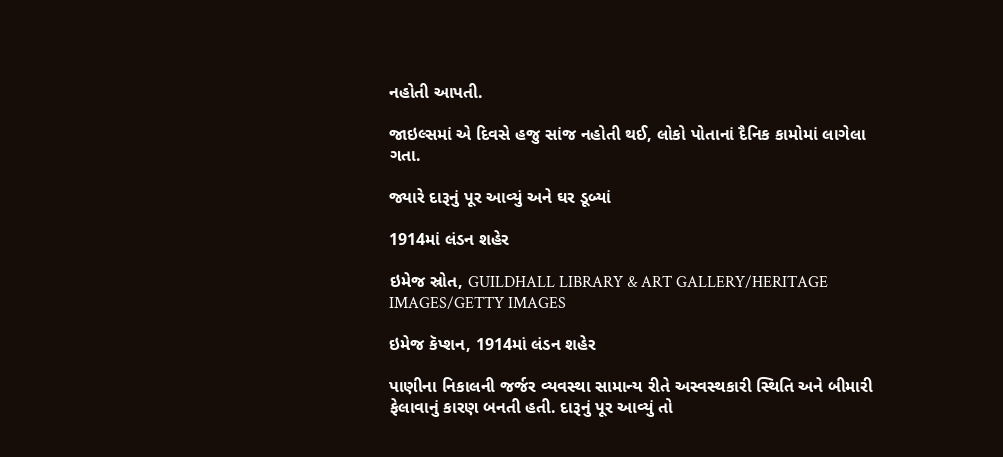નહોતી આપતી.

જાઇલ્સમાં એ દિવસે હજુ સાંજ નહોતી થઈ, લોકો પોતાનાં દૈનિક કામોમાં લાગેલા ગતા.

જ્યારે દારૂનું પૂર આવ્યું અને ઘર ડૂબ્યાં

1914માં લંડન શહેર

ઇમેજ સ્રોત, GUILDHALL LIBRARY & ART GALLERY/HERITAGE IMAGES/GETTY IMAGES

ઇમેજ કૅપ્શન, 1914માં લંડન શહેર

પાણીના નિકાલની જર્જર વ્યવસ્થા સામાન્ય રીતે અસ્વસ્થકારી સ્થિતિ અને બીમારી ફેલાવાનું કારણ બનતી હતી. દારૂનું પૂર આવ્યું તો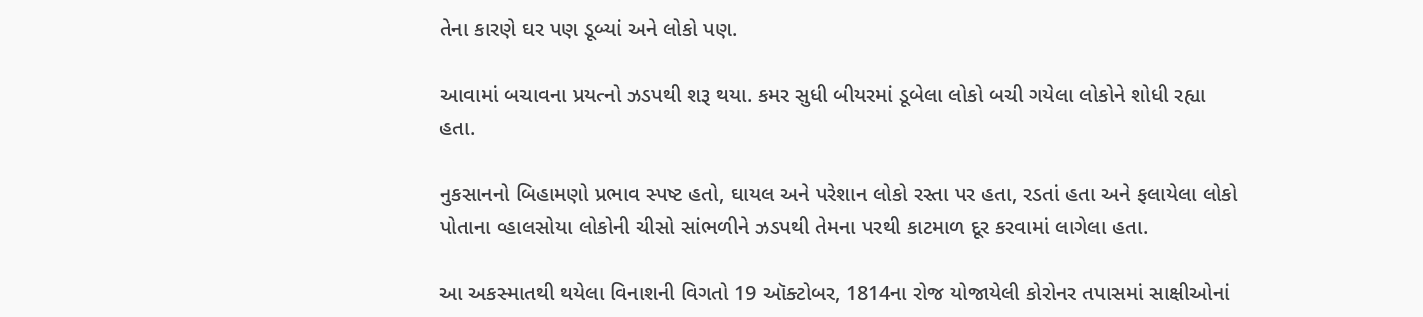તેના કારણે ઘર પણ ડૂબ્યાં અને લોકો પણ.

આવામાં બચાવના પ્રયત્નો ઝડપથી શરૂ થયા. કમર સુધી બીયરમાં ડૂબેલા લોકો બચી ગયેલા લોકોને શોધી રહ્યા હતા.

નુકસાનનો બિહામણો પ્રભાવ સ્પષ્ટ હતો, ઘાયલ અને પરેશાન લોકો રસ્તા પર હતા, રડતાં હતા અને ફલાયેલા લોકો પોતાના વ્હાલસોયા લોકોની ચીસો સાંભળીને ઝડપથી તેમના પરથી કાટમાળ દૂર કરવામાં લાગેલા હતા.

આ અકસ્માતથી થયેલા વિનાશની વિગતો 19 ઑક્ટોબર, 1814ના રોજ યોજાયેલી કોરોનર તપાસમાં સાક્ષીઓનાં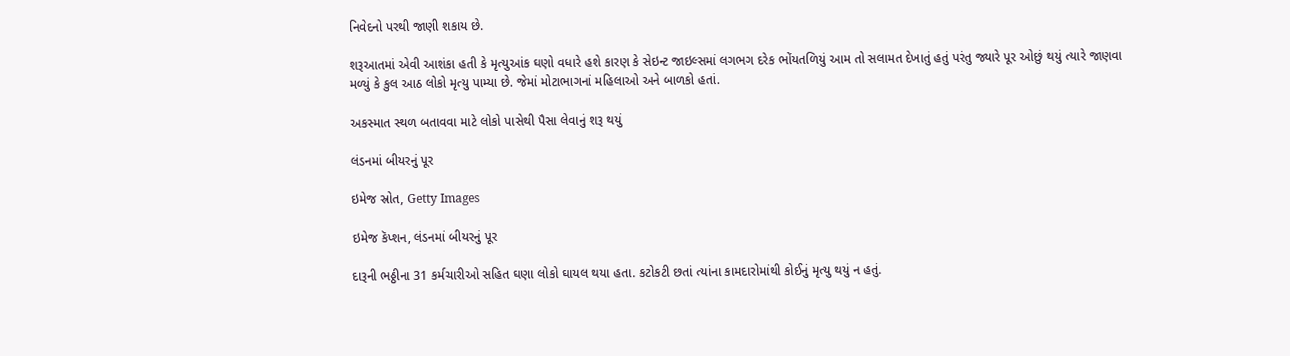નિવેદનો પરથી જાણી શકાય છે.

શરૂઆતમાં એવી આશંકા હતી કે મૃત્યુઆંક ઘણો વધારે હશે કારણ કે સેઇન્ટ જાઇલ્સમાં લગભગ દરેક ભોંયતળિયું આમ તો સલામત દેખાતું હતું પરંતુ જ્યારે પૂર ઓછું થયું ત્યારે જાણવા મળ્યું કે કુલ આઠ લોકો મૃત્યુ પામ્યા છે. જેમાં મોટાભાગનાં મહિલાઓ અને બાળકો હતાં.

અકસ્માત સ્થળ બતાવવા માટે લોકો પાસેથી પૈસા લેવાનું શરૂ થયું

લંડનમાં બીયરનું પૂર

ઇમેજ સ્રોત, Getty Images

ઇમેજ કૅપ્શન, લંડનમાં બીયરનું પૂર

દારૂની ભઠ્ઠીના 31 કર્મચારીઓ સહિત ઘણા લોકો ઘાયલ થયા હતા. કટોકટી છતાં ત્યાંના કામદારોમાંથી કોઈનું મૃત્યુ થયું ન હતું.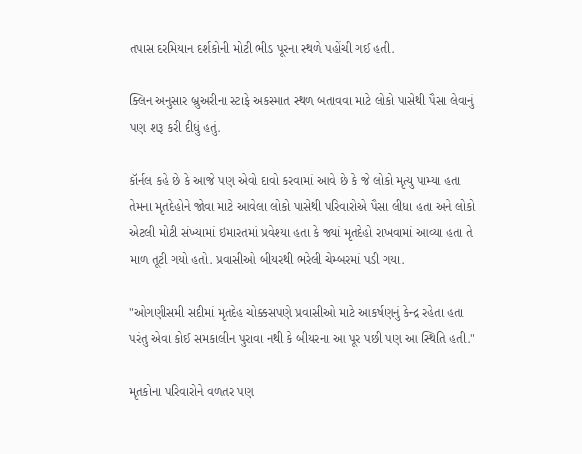તપાસ દરમિયાન દર્શકોની મોટી ભીડ પૂરના સ્થળે પહોંચી ગઈ હતી.

ક્લિન અનુસાર બ્રુઅરીના સ્ટાફે અકસ્માત સ્થળ બતાવવા માટે લોકો પાસેથી પૈસા લેવાનું પણ શરૂ કરી દીધું હતું.

કૉર્નલ કહે છે કે આજે પણ એવો દાવો કરવામાં આવે છે કે જે લોકો મૃત્યુ પામ્યા હતા તેમના મૃતદેહોને જોવા માટે આવેલા લોકો પાસેથી પરિવારોએ પૈસા લીધા હતા અને લોકો એટલી મોટી સંખ્યામાં ઇમારતમાં પ્રવેશ્યા હતા કે જ્યાં મૃતદેહો રાખવામાં આવ્યા હતા તે માળ તૂટી ગયો હતો. પ્રવાસીઓ બીયરથી ભરેલી ચેમ્બરમાં પડી ગયા.

"ઓગણીસમી સદીમાં મૃતદેહ ચોક્કસપણે પ્રવાસીઓ માટે આકર્ષણનું કેન્દ્ર રહેતા હતા પરંતુ એવા કોઈ સમકાલીન પુરાવા નથી કે બીયરના આ પૂર પછી પણ આ સ્થિતિ હતી."

મૃતકોના પરિવારોને વળતર પણ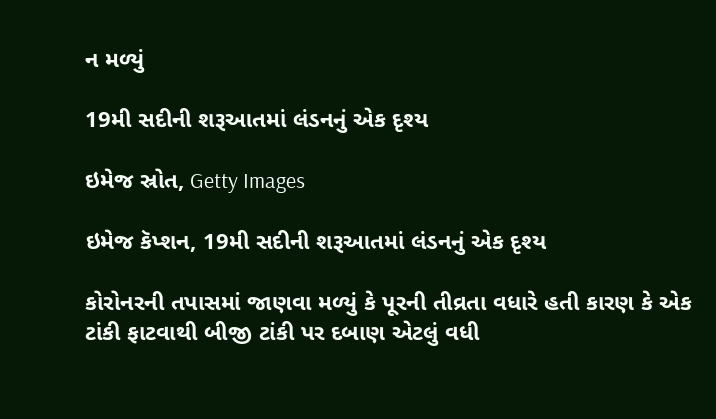ન મળ્યું

19મી સદીની શરૂઆતમાં લંડનનું એક દૃશ્ય

ઇમેજ સ્રોત, Getty Images

ઇમેજ કૅપ્શન, 19મી સદીની શરૂઆતમાં લંડનનું એક દૃશ્ય

કોરોનરની તપાસમાં જાણવા મળ્યું કે પૂરની તીવ્રતા વધારે હતી કારણ કે એક ટાંકી ફાટવાથી બીજી ટાંકી પર દબાણ એટલું વધી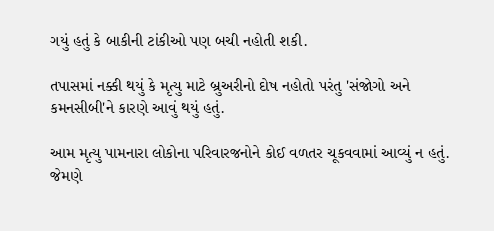ગયું હતું કે બાકીની ટાંકીઓ પણ બચી નહોતી શકી.

તપાસમાં નક્કી થયું કે મૃત્યુ માટે બ્રુઅરીનો દોષ નહોતો પરંતુ 'સંજોગો અને કમનસીબી'ને કારણે આવું થયું હતું.

આમ મૃત્યુ પામનારા લોકોના પરિવારજનોને કોઈ વળતર ચૂકવવામાં આવ્યું ન હતું. જેમણે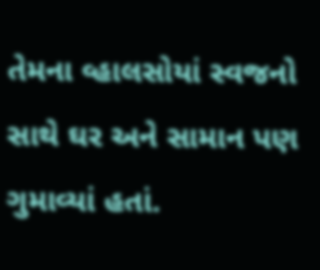તેમના વ્હાલસોયાં સ્વજનો સાથે ઘર અને સામાન પણ ગુમાવ્યાં હતાં.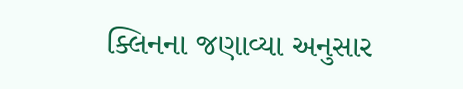ક્લિનના જણાવ્યા અનુસાર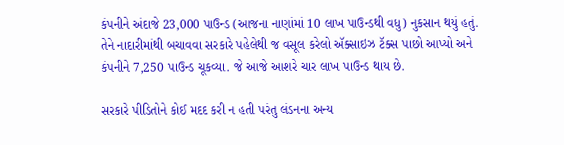કંપનીને અંદાજે 23,000 પાઉન્ડ (આજના નાણાંમાં 10 લાખ પાઉન્ડથી વધુ) નુકસાન થયું હતું. તેને નાદારીમાંથી બચાવવા સરકારે પહેલેથી જ વસૂલ કરેલો ઍક્સાઇઝ ટૅક્સ પાછો આપ્યો અને કંપનીને 7,250 પાઉન્ડ ચૂકવ્યા. જે આજે આશરે ચાર લાખ પાઉન્ડ થાય છે.

સરકારે પીડિતોને કોઈ મદદ કરી ન હતી પરંતુ લંડનના અન્ય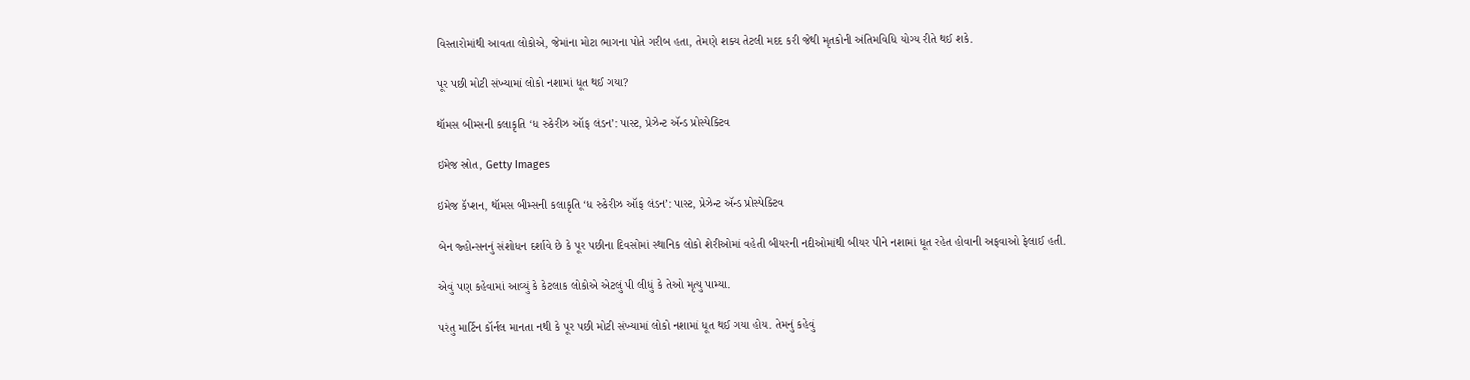વિસ્તારોમાંથી આવતા લોકોએ, જેમાંના મોટા ભાગના પોતે ગરીબ હતા, તેમણે શક્ય તેટલી મદદ કરી જેથી મૃતકોની અંતિમવિધિ યોગ્ય રીતે થઈ શકે.

પૂર પછી મોટી સંખ્યામાં લોકો નશામાં ધૂત થઈ ગયા?

થૉમસ બીમ્સની કલાકૃતિ ‘ધ રુકેરીઝ ઑફ લંડન’: પાસ્ટ, પ્રેઝેન્ટ ઍન્ડ પ્રોસ્પેક્ટિવ

ઇમેજ સ્રોત, Getty Images

ઇમેજ કૅપ્શન, થૉમસ બીમ્સની કલાકૃતિ ‘ધ રુકેરીઝ ઑફ લંડન’: પાસ્ટ, પ્રેઝેન્ટ ઍન્ડ પ્રોસ્પેક્ટિવ

બેન જ્હોન્સનનું સંશોધન દર્શાવે છે કે પૂર પછીના દિવસોમાં સ્થાનિક લોકો શેરીઓમાં વહેતી બીયરની નદીઓમાંથી બીયર પીને નશામાં ધૂત રહેત હોવાની અફવાઓ ફેલાઈ હતી.

એવું પણ કહેવામાં આવ્યું કે કેટલાક લોકોએ એટલું પી લીધું કે તેઓ મૃત્યુ પામ્યા.

પરંતુ માર્ટિન કૉર્નલ માનતા નથી કે પૂર પછી મોટી સંખ્યામાં લોકો નશામાં ધૂત થઈ ગયા હોય. તેમનું કહેવું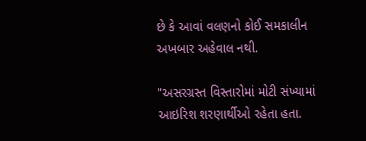છે કે આવાં વલણનો કોઈ સમકાલીન અખબાર અહેવાલ નથી.

"અસરગ્રસ્ત વિસ્તારોમાં મોટી સંખ્યામાં આઇરિશ શરણાર્થીઓ રહેતા હતા.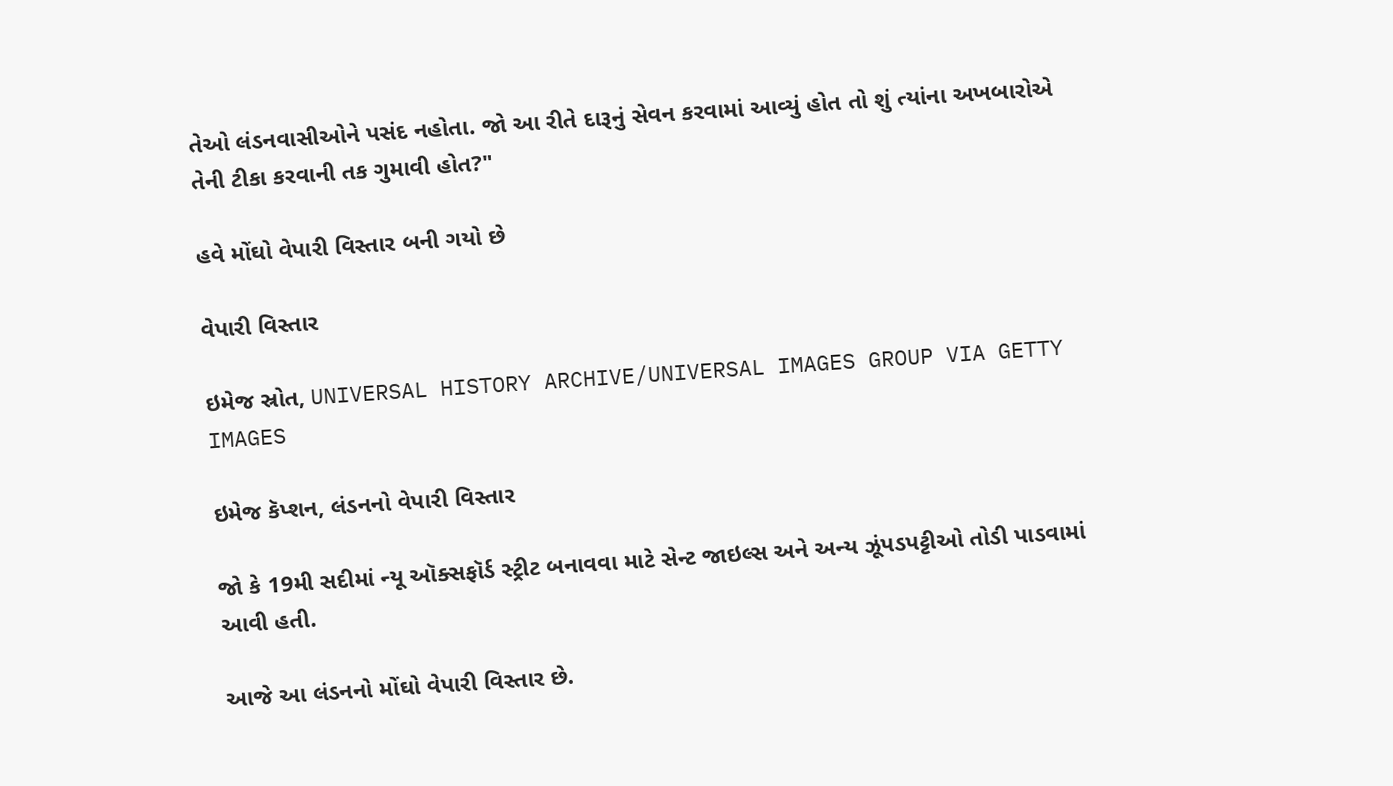તેઓ લંડનવાસીઓને પસંદ નહોતા. જો આ રીતે દારૂનું સેવન કરવામાં આવ્યું હોત તો શું ત્યાંના અખબારોએ તેની ટીકા કરવાની તક ગુમાવી હોત?"

હવે મોંઘો વેપારી વિસ્તાર બની ગયો છે

વેપારી વિસ્તાર

ઇમેજ સ્રોત, UNIVERSAL HISTORY ARCHIVE/UNIVERSAL IMAGES GROUP VIA GETTY IMAGES

ઇમેજ કૅપ્શન, લંડનનો વેપારી વિસ્તાર

જો કે 19મી સદીમાં ન્યૂ ઑક્સફૉર્ડ સ્ટ્રીટ બનાવવા માટે સેન્ટ જાઇલ્સ અને અન્ય ઝૂંપડપટ્ટીઓ તોડી પાડવામાં આવી હતી.

આજે આ લંડનનો મોંઘો વેપારી વિસ્તાર છે.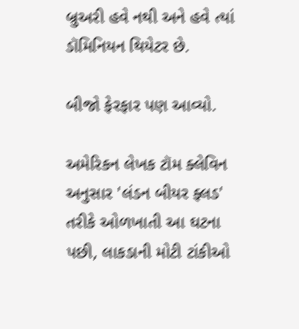બ્રુઅરી હવે નથી અને હવે ત્યાં ડૉમિનિયન થિયેટર છે.

બીજો ફેરફાર પણ આવ્યો.

અમેરિકન લેખક ટૉમ ક્લેવિન અનુસાર 'લંડન બીયર ફ્લડ' તરીકે ઓળખાતી આ ઘટના પછી, લાકડાની મોટી ટાંકીઓ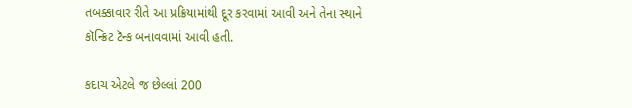તબક્કાવાર રીતે આ પ્રક્રિયામાંથી દૂર કરવામાં આવી અને તેના સ્થાને કૉન્ક્રિટ ટૅન્ક બનાવવામાં આવી હતી.

કદાચ એટલે જ છેલ્લાં 200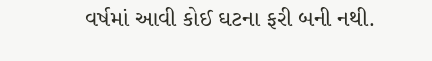વર્ષમાં આવી કોઈ ઘટના ફરી બની નથી.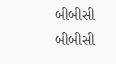બીબીસી
બીબીસી